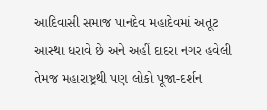આદિવાસી સમાજ પાનદેવ મહાદેવમાં અતૂટ આસ્થા ધરાવે છે અને અહીં દાદરા નગર હવેલી તેમજ મહારાષ્ટ્રથી પણ લોકો પૂજા-દર્શન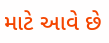માટે આવે છે